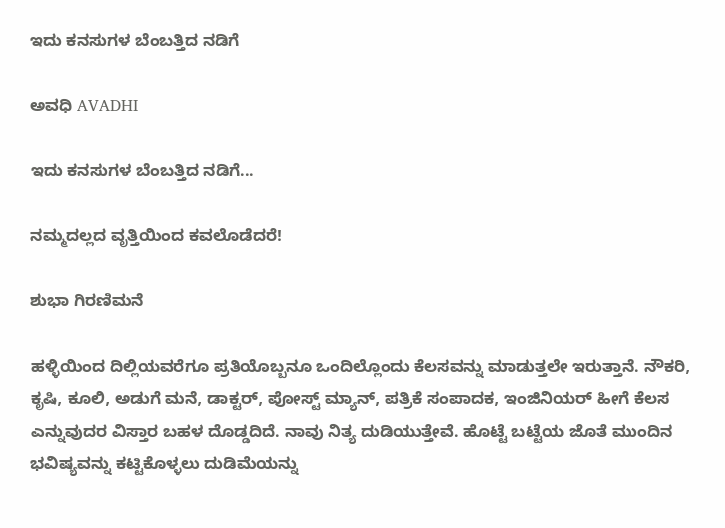ಇದು ಕನಸುಗಳ ಬೆಂಬತ್ತಿದ ನಡಿಗೆ‍

ಅವಧಿ AVADHI

ಇದು ಕನಸುಗಳ ಬೆಂಬತ್ತಿದ ನಡಿಗೆ...

ನಮ್ಮದಲ್ಲದ ವೃತ್ತಿಯಿಂದ ಕವಲೊಡೆದರೆ!

ಶುಭಾ ಗಿರಣಿಮನೆ

ಹಳ್ಳಿಯಿಂದ ದಿಲ್ಲಿಯವರೆಗೂ ಪ್ರತಿಯೊಬ್ಬನೂ ಒಂದಿಲ್ಲೊಂದು ಕೆಲಸವನ್ನು ಮಾಡುತ್ತಲೇ ಇರುತ್ತಾನೆ. ನೌಕರಿ, ಕೃಷಿ, ಕೂಲಿ, ಅಡುಗೆ ಮನೆ, ಡಾಕ್ಟರ್, ಪೋಸ್ಟ್ ಮ್ಯಾನ್, ಪತ್ರಿಕೆ ಸಂಪಾದಕ, ಇಂಜಿನಿಯರ್ ಹೀಗೆ ಕೆಲಸ ಎನ್ನುವುದರ ವಿಸ್ತಾರ ಬಹಳ ದೊಡ್ಡದಿದೆ. ನಾವು ನಿತ್ಯ ದುಡಿಯುತ್ತೇವೆ. ಹೊಟ್ಟೆ ಬಟ್ಟೆಯ ಜೊತೆ ಮುಂದಿನ ಭವಿಷ್ಯವನ್ನು ಕಟ್ಟಿಕೊಳ್ಳಲು ದುಡಿಮೆಯನ್ನು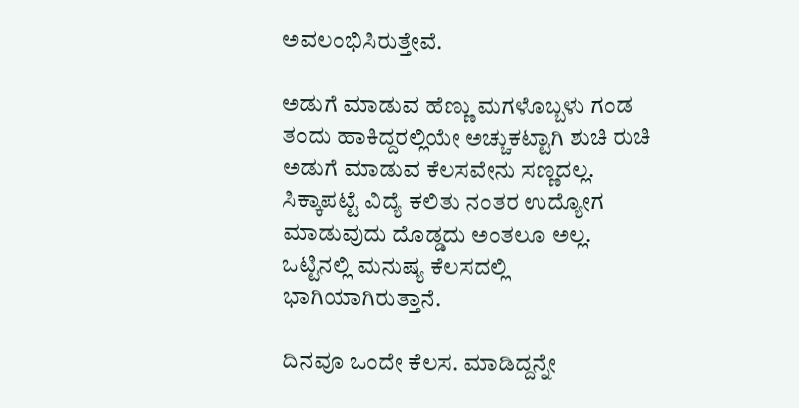ಅವಲಂಭಿಸಿರುತ್ತೇವೆ.

ಅಡುಗೆ ಮಾಡುವ ಹೆಣ್ಣು ಮಗಳೊಬ್ಬಳು ಗಂಡ ತಂದು ಹಾಕಿದ್ದರಲ್ಲಿಯೇ ಅಚ್ಚುಕಟ್ಟಾಗಿ ಶುಚಿ ರುಚಿ ಅಡುಗೆ ಮಾಡುವ ಕೆಲಸವೇನು ಸಣ್ಣದಲ್ಲ. ಸಿಕ್ಕಾಪಟ್ಟೆ ವಿದ್ಯೆ ಕಲಿತು ನಂತರ ಉದ್ಯೋಗ ಮಾಡುವುದು ದೊಡ್ಡದು ಅಂತಲೂ ಅಲ್ಲ. ಒಟ್ಟಿನಲ್ಲಿ ಮನುಷ್ಯ ಕೆಲಸದಲ್ಲಿ ಭಾಗಿಯಾಗಿರುತ್ತಾನೆ.

ದಿನವೂ ಒಂದೇ ಕೆಲಸ. ಮಾಡಿದ್ದನ್ನೇ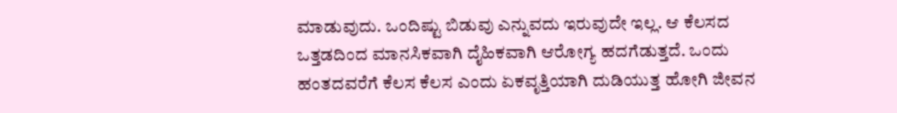ಮಾಡುವುದು. ಒಂದಿಷ್ಟು ಬಿಡುವು ಎನ್ನುವದು ಇರುವುದೇ ಇಲ್ಲ. ಆ ಕೆಲಸದ ಒತ್ತಡದಿಂದ ಮಾನಸಿಕವಾಗಿ ದೈಹಿಕವಾಗಿ ಆರೋಗ್ಯ ಹದಗೆಡುತ್ತದೆ. ಒಂದು ಹಂತದವರೆಗೆ ಕೆಲಸ ಕೆಲಸ ಎಂದು ಏಕವೃತ್ತಿಯಾಗಿ ದುಡಿಯುತ್ತ ಹೋಗಿ ಜೀವನ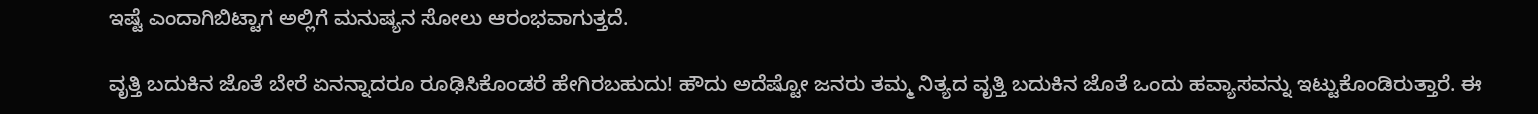ಇಷ್ಟೆ ಎಂದಾಗಿಬಿಟ್ಟಾಗ ಅಲ್ಲಿಗೆ ಮನುಷ್ಯನ ಸೋಲು ಆರಂಭವಾಗುತ್ತದೆ.

ವೃತ್ತಿ ಬದುಕಿನ ಜೊತೆ ಬೇರೆ ಏನನ್ನಾದರೂ ರೂಢಿಸಿಕೊಂಡರೆ ಹೇಗಿರಬಹುದು! ಹೌದು ಅದೆಷ್ಟೋ ಜನರು ತಮ್ಮ ನಿತ್ಯದ ವೃತ್ತಿ ಬದುಕಿನ ಜೊತೆ ಒಂದು ಹವ್ಯಾಸವನ್ನು ಇಟ್ಟುಕೊಂಡಿರುತ್ತಾರೆ. ಈ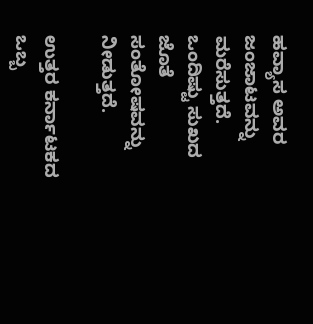ಹವ್ಯಾಸ ಅವರ ಜಂಜಾಟವನ್ನು ಮರೆಸುತ್ತದೆ. ಒಂದಿಷ್ಟು ಸುಖದ ಜೊತೆ ಸಂತೋಷವನ್ನು ನೀಡುತ್ತದೆ.

ಉತ್ತರ ಕರ್ನಾಟಕದ ಒಬ್ಬ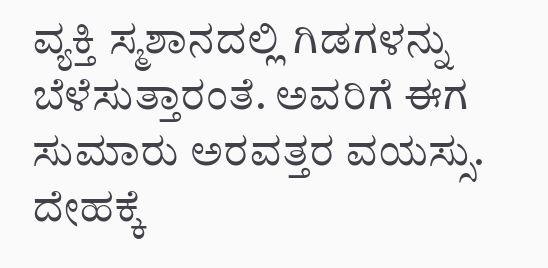ವ್ಯಕ್ತಿ ಸ್ಮಶಾನದಲ್ಲಿ ಗಿಡಗಳನ್ನು ಬೆಳೆಸುತ್ತಾರಂತೆ. ಅವರಿಗೆ ಈಗ ಸುಮಾರು ಅರವತ್ತರ ವಯಸ್ಸು. ದೇಹಕ್ಕೆ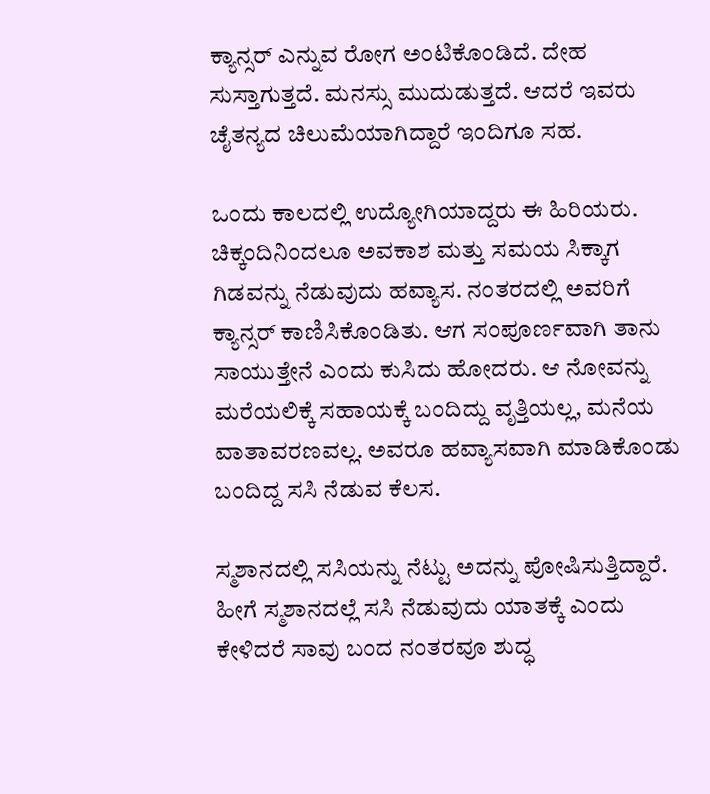ಕ್ಯಾನ್ಸರ್ ಎನ್ನುವ ರೋಗ ಅಂಟಿಕೊಂಡಿದೆ. ದೇಹ ಸುಸ್ತಾಗುತ್ತದೆ. ಮನಸ್ಸು ಮುದುಡುತ್ತದೆ. ಆದರೆ ಇವರು ಚೈತನ್ಯದ ಚಿಲುಮೆಯಾಗಿದ್ದಾರೆ ಇಂದಿಗೂ ಸಹ.

ಒಂದು ಕಾಲದಲ್ಲಿ ಉದ್ಯೋಗಿಯಾದ್ದರು ಈ ಹಿರಿಯರು. ಚಿಕ್ಕಂದಿನಿಂದಲೂ ಅವಕಾಶ ಮತ್ತು ಸಮಯ ಸಿಕ್ಕಾಗ ಗಿಡವನ್ನು ನೆಡುವುದು ಹವ್ಯಾಸ. ನಂತರದಲ್ಲಿ ಅವರಿಗೆ ಕ್ಯಾನ್ಸರ್ ಕಾಣಿಸಿಕೊಂಡಿತು. ಆಗ ಸಂಪೂರ್ಣವಾಗಿ ತಾನು ಸಾಯುತ್ತೇನೆ ಎಂದು ಕುಸಿದು ಹೋದರು. ಆ ನೋವನ್ನು ಮರೆಯಲಿಕ್ಕೆ ಸಹಾಯಕ್ಕೆ ಬಂದಿದ್ದು ವೃತ್ತಿಯಲ್ಲ, ಮನೆಯ ವಾತಾವರಣವಲ್ಲ. ಅವರೂ ಹವ್ಯಾಸವಾಗಿ ಮಾಡಿಕೊಂಡು ಬಂದಿದ್ದ ಸಸಿ ನೆಡುವ ಕೆಲಸ.

ಸ್ಮಶಾನದಲ್ಲಿ ಸಸಿಯನ್ನು ನೆಟ್ಟು ಅದನ್ನು ಪೋಷಿಸುತ್ತಿದ್ದಾರೆ. ಹೀಗೆ ಸ್ಮಶಾನದಲ್ಲೆ ಸಸಿ ನೆಡುವುದು ಯಾತಕ್ಕೆ ಎಂದು ಕೇಳಿದರೆ ಸಾವು ಬಂದ ನಂತರವೂ ಶುದ್ಧ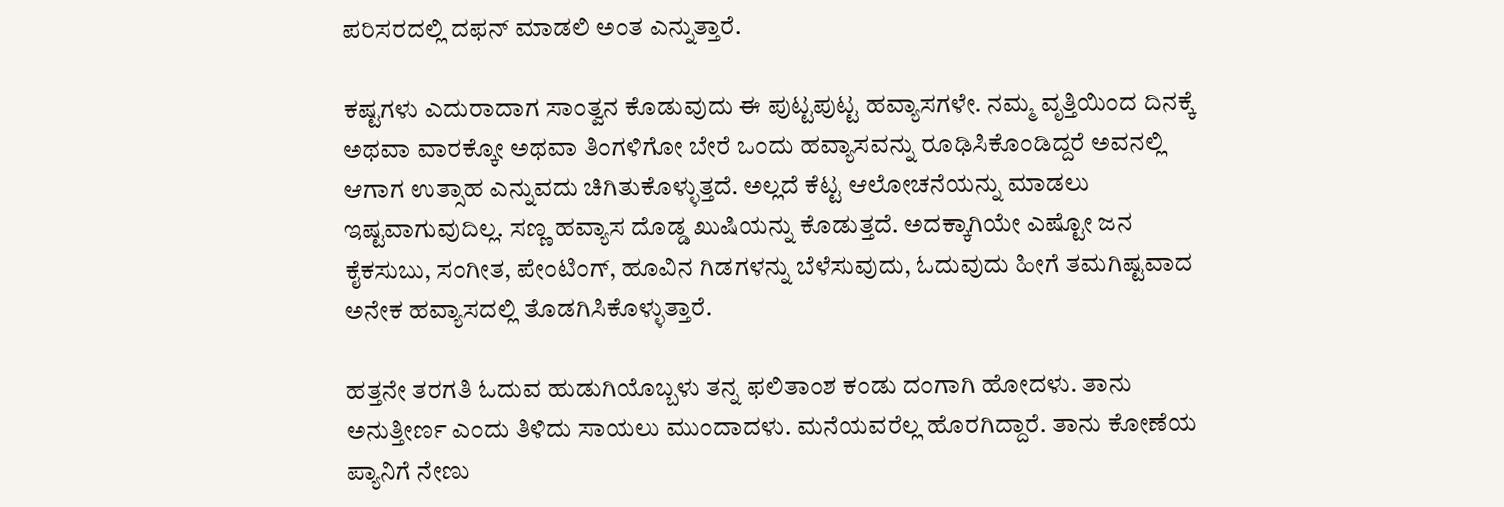ಪರಿಸರದಲ್ಲಿ ದಫನ್ ಮಾಡಲಿ ಅಂತ ಎನ್ನುತ್ತಾರೆ.

ಕಷ್ಟಗಳು ಎದುರಾದಾಗ ಸಾಂತ್ವನ ಕೊಡುವುದು ಈ ಪುಟ್ಟಪುಟ್ಟ ಹವ್ಯಾಸಗಳೇ. ನಮ್ಮ ವೃತ್ತಿಯಿಂದ ದಿನಕ್ಕೆ ಅಥವಾ ವಾರಕ್ಕೋ ಅಥವಾ ತಿಂಗಳಿಗೋ ಬೇರೆ ಒಂದು ಹವ್ಯಾಸವನ್ನು ರೂಢಿಸಿಕೊಂಡಿದ್ದರೆ ಅವನಲ್ಲಿ ಆಗಾಗ ಉತ್ಸಾಹ ಎನ್ನುವದು ಚಿಗಿತುಕೊಳ್ಳುತ್ತದೆ. ಅಲ್ಲದೆ ಕೆಟ್ಟ ಆಲೋಚನೆಯನ್ನು ಮಾಡಲು ಇಷ್ಟವಾಗುವುದಿಲ್ಲ. ಸಣ್ಣ ಹವ್ಯಾಸ ದೊಡ್ಡ ಖುಷಿಯನ್ನು ಕೊಡುತ್ತದೆ. ಅದಕ್ಕಾಗಿಯೇ ಎಷ್ಟೋ ಜನ ಕೈಕಸುಬು, ಸಂಗೀತ, ಪೇಂಟಿಂಗ್, ಹೂವಿನ ಗಿಡಗಳನ್ನು ಬೆಳೆಸುವುದು, ಓದುವುದು ಹೀಗೆ ತಮಗಿಷ್ಟವಾದ ಅನೇಕ ಹವ್ಯಾಸದಲ್ಲಿ ತೊಡಗಿಸಿಕೊಳ್ಳುತ್ತಾರೆ.

ಹತ್ತನೇ ತರಗತಿ ಓದುವ ಹುಡುಗಿಯೊಬ್ಬಳು ತನ್ನ ಫಲಿತಾಂಶ ಕಂಡು ದಂಗಾಗಿ ಹೋದಳು. ತಾನು ಅನುತ್ತೀರ್ಣ ಎಂದು ತಿಳಿದು ಸಾಯಲು ಮುಂದಾದಳು. ಮನೆಯವರೆಲ್ಲ ಹೊರಗಿದ್ದಾರೆ. ತಾನು ಕೋಣೆಯ ಪ್ಯಾನಿಗೆ ನೇಣು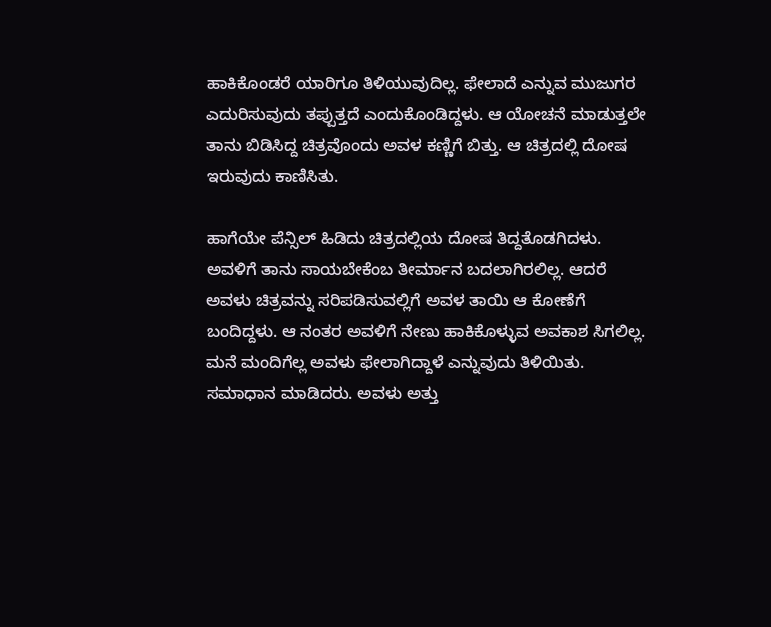ಹಾಕಿಕೊಂಡರೆ ಯಾರಿಗೂ ತಿಳಿಯುವುದಿಲ್ಲ. ಫೇಲಾದೆ ಎನ್ನುವ ಮುಜುಗರ ಎದುರಿಸುವುದು ತಪ್ಪುತ್ತದೆ ಎಂದುಕೊಂಡಿದ್ದಳು. ಆ ಯೋಚನೆ ಮಾಡುತ್ತಲೇ ತಾನು ಬಿಡಿಸಿದ್ದ ಚಿತ್ರವೊಂದು ಅವಳ ಕಣ್ಣಿಗೆ ಬಿತ್ತು. ಆ ಚಿತ್ರದಲ್ಲಿ ದೋಷ ಇರುವುದು ಕಾಣಿಸಿತು.

ಹಾಗೆಯೇ ಪೆನ್ಸಿಲ್ ಹಿಡಿದು ಚಿತ್ರದಲ್ಲಿಯ ದೋಷ ತಿದ್ದತೊಡಗಿದಳು. ಅವಳಿಗೆ ತಾನು ಸಾಯಬೇಕೆಂಬ ತೀರ್ಮಾನ ಬದಲಾಗಿರಲಿಲ್ಲ. ಆದರೆ ಅವಳು ಚಿತ್ರವನ್ನು ಸರಿಪಡಿಸುವಲ್ಲಿಗೆ ಅವಳ ತಾಯಿ ಆ ಕೋಣೆಗೆ ಬಂದಿದ್ದಳು. ಆ ನಂತರ ಅವಳಿಗೆ ನೇಣು ಹಾಕಿಕೊಳ್ಳುವ ಅವಕಾಶ ಸಿಗಲಿಲ್ಲ. ಮನೆ ಮಂದಿಗೆಲ್ಲ ಅವಳು ಫೇಲಾಗಿದ್ದಾಳೆ ಎನ್ನುವುದು ತಿಳಿಯಿತು. ಸಮಾಧಾನ ಮಾಡಿದರು. ಅವಳು ಅತ್ತು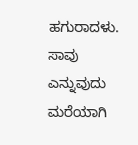ಹಗುರಾದಳು. ಸಾವು ಎನ್ನುವುದು ಮರೆಯಾಗಿ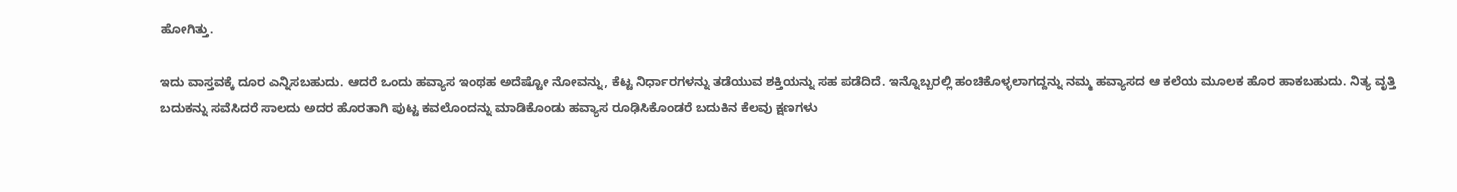ಹೋಗಿತ್ತು.

ಇದು ವಾಸ್ತವಕ್ಕೆ ದೂರ ಎನ್ನಿಸಬಹುದು. ಆದರೆ ಒಂದು ಹವ್ಯಾಸ ಇಂಥಹ ಅದೆಷ್ಟೋ ನೋವನ್ನು, ಕೆಟ್ಟ ನಿರ್ಧಾರಗಳನ್ನು ತಡೆಯುವ ಶಕ್ತಿಯನ್ನು ಸಹ ಪಡೆದಿದೆ. ಇನ್ನೊಬ್ಬರಲ್ಲಿ ಹಂಚಿಕೊಳ್ಳಲಾಗದ್ದನ್ನು ನಮ್ಮ ಹವ್ಯಾಸದ ಆ ಕಲೆಯ ಮೂಲಕ ಹೊರ ಹಾಕಬಹುದು. ನಿತ್ಯ ವೃತ್ತಿ ಬದುಕನ್ನು ಸವೆಸಿದರೆ ಸಾಲದು ಅದರ ಹೊರತಾಗಿ ಪುಟ್ಟ ಕವಲೊಂದನ್ನು ಮಾಡಿಕೊಂಡು ಹವ್ಯಾಸ ರೂಢಿಸಿಕೊಂಡರೆ ಬದುಕಿನ ಕೆಲವು ಕ್ಷಣಗಳು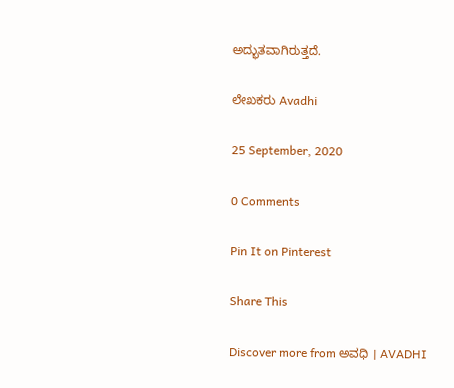ಅದ್ಭುತವಾಗಿರುತ್ತದೆ.

ಲೇಖಕರು Avadhi

25 September, 2020

0 Comments

Pin It on Pinterest

Share This

Discover more from ಅವಧಿ । AVADHI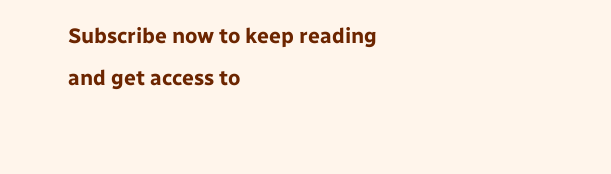Subscribe now to keep reading and get access to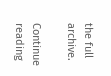the full archive.

Continue reading